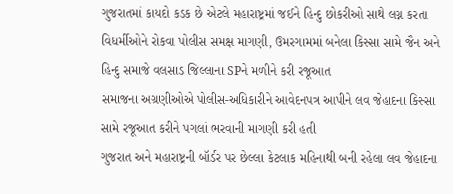ગુજરાતમાં કાયદો કડક છે એટલે મહારાષ્ટ્રમાં જઈને હિન્દુ છોકરીઓ સાથે લગ્ન કરતા વિધર્મીઓને રોકવા પોલીસ સમક્ષ માગણી, ઉમરગામમાં બનેલા કિસ્સા સામે જૈન અને હિન્દુ સમાજે વલસાડ જિલ્લાના SPને મળીને કરી રજૂઆત
સમાજના અગ્રણીઓએ પોલીસ-અધિકારીને આવેદનપત્ર આપીને લવ જેહાદના કિસ્સા સામે રજૂઆત કરીને પગલાં ભરવાની માગણી કરી હતી
ગુજરાત અને મહારાષ્ટ્રની બૉર્ડર પર છેલ્લા કેટલાક મહિનાથી બની રહેલા લવ જેહાદના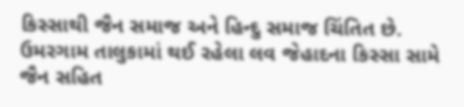કિસ્સાથી જૈન સમાજ અને હિન્દુ સમાજ ચિંતિત છે. ઉમરગામ તાલુકામાં થઈ રહેલા લવ જેહાદના કિસ્સા સામે જૈન સહિત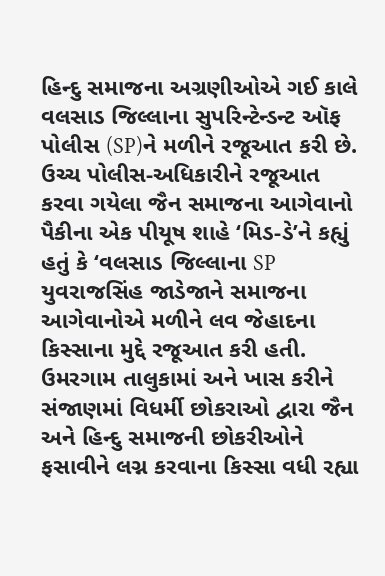હિન્દુ સમાજના અગ્રણીઓએ ગઈ કાલે વલસાડ જિલ્લાના સુપરિન્ટેન્ડન્ટ ઑફ પોલીસ (SP)ને મળીને રજૂઆત કરી છે.
ઉચ્ચ પોલીસ-અધિકારીને રજૂઆત કરવા ગયેલા જૈન સમાજના આગેવાનો પૈકીના એક પીયૂષ શાહે ‘મિડ-ડે’ને કહ્યું હતું કે ‘વલસાડ જિલ્લાના SP યુવરાજસિંહ જાડેજાને સમાજના આગેવાનોએ મળીને લવ જેહાદના કિસ્સાના મુદ્દે રજૂઆત કરી હતી. ઉમરગામ તાલુકામાં અને ખાસ કરીને સંજાણમાં વિધર્મી છોકરાઓ દ્વારા જૈન અને હિન્દુ સમાજની છોકરીઓને ફસાવીને લગ્ન કરવાના કિસ્સા વધી રહ્યા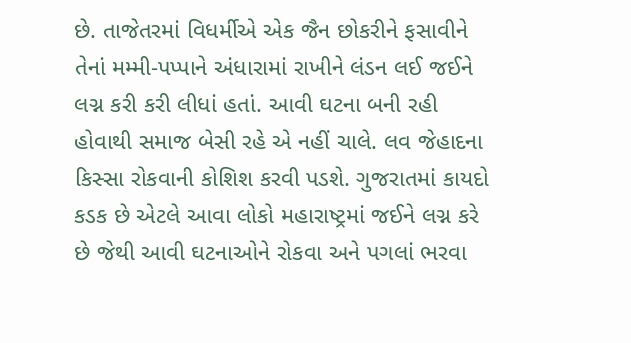છે. તાજેતરમાં વિધર્મીએ એક જૈન છોકરીને ફસાવીને તેનાં મમ્મી-પપ્પાને અંધારામાં રાખીને લંડન લઈ જઈને લગ્ન કરી કરી લીધાં હતાં. આવી ઘટના બની રહી હોવાથી સમાજ બેસી રહે એ નહીં ચાલે. લવ જેહાદના કિસ્સા રોકવાની કોશિશ કરવી પડશે. ગુજરાતમાં કાયદો કડક છે એટલે આવા લોકો મહારાષ્ટ્રમાં જઈને લગ્ન કરે છે જેથી આવી ઘટનાઓને રોકવા અને પગલાં ભરવા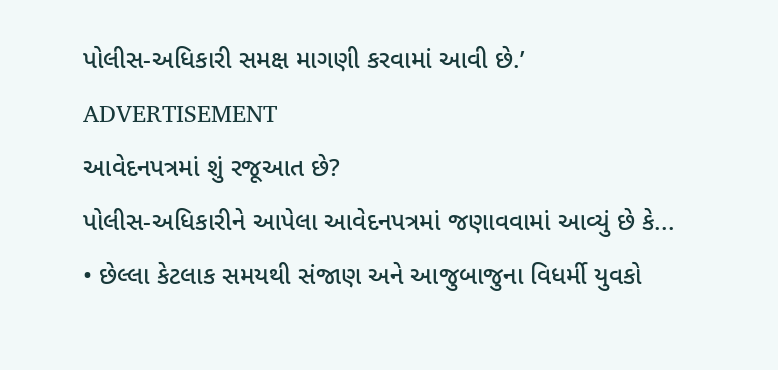પોલીસ-અધિકારી સમક્ષ માગણી કરવામાં આવી છે.’
ADVERTISEMENT
આવેદનપત્રમાં શું રજૂઆત છે?
પોલીસ-અધિકારીને આપેલા આવેદનપત્રમાં જણાવવામાં આવ્યું છે કે...
• છેલ્લા કેટલાક સમયથી સંજાણ અને આજુબાજુના વિધર્મી યુવકો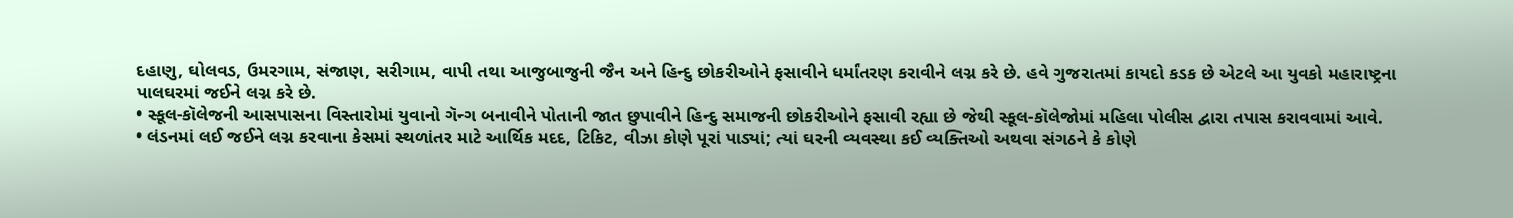દહાણુ, ઘોલવડ, ઉમરગામ, સંજાણ, સરીગામ, વાપી તથા આજુબાજુની જૈન અને હિન્દુ છોકરીઓને ફસાવીને ધર્માંતરણ કરાવીને લગ્ન કરે છે. હવે ગુજરાતમાં કાયદો કડક છે એટલે આ યુવકો મહારાષ્ટ્રના પાલઘરમાં જઈને લગ્ન કરે છે.
• સ્કૂલ-કૉલેજની આસપાસના વિસ્તારોમાં યુવાનો ગૅન્ગ બનાવીને પોતાની જાત છુપાવીને હિન્દુ સમાજની છોકરીઓને ફસાવી રહ્યા છે જેથી સ્કૂલ-કૉલેજોમાં મહિલા પોલીસ દ્વારા તપાસ કરાવવામાં આવે.
• લંડનમાં લઈ જઈને લગ્ન કરવાના કેસમાં સ્થળાંતર માટે આર્થિક મદદ, ટિકિટ, વીઝા કોણે પૂરાં પાડ્યાં; ત્યાં ઘરની વ્યવસ્થા કઈ વ્યક્તિઓ અથવા સંગઠને કે કોણે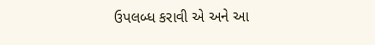ઉપલબ્ધ કરાવી એ અને આ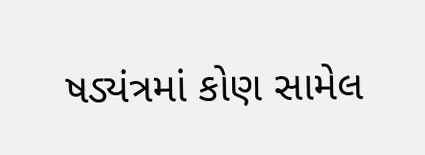ષડ્યંત્રમાં કોણ સામેલ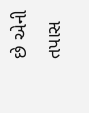છે એની તપાસ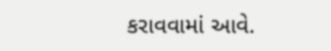કરાવવામાં આવે.